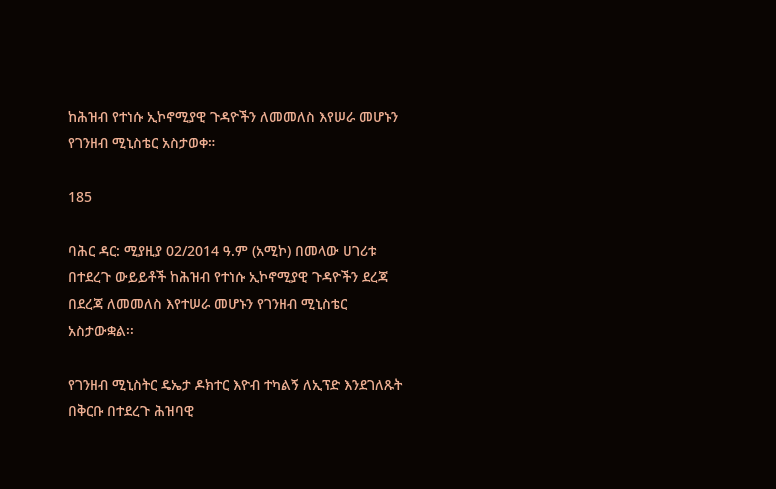ከሕዝብ የተነሱ ኢኮኖሚያዊ ጉዳዮችን ለመመለስ እየሠራ መሆኑን የገንዘብ ሚኒስቴር አስታወቀ።

185

ባሕር ዳር: ሚያዚያ 02/2014 ዓ.ም (አሚኮ) በመላው ሀገሪቱ በተደረጉ ውይይቶች ከሕዝብ የተነሱ ኢኮኖሚያዊ ጉዳዮችን ደረጃ በደረጃ ለመመለስ እየተሠራ መሆኑን የገንዘብ ሚኒስቴር አስታውቋል፡፡

የገንዘብ ሚኒስትር ዴኤታ ዶክተር እዮብ ተካልኝ ለኢፕድ እንደገለጹት በቅርቡ በተደረጉ ሕዝባዊ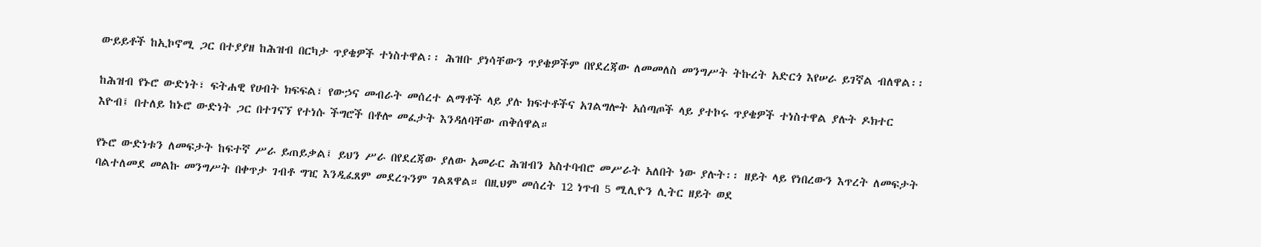ውይይቶች ከኢኮኖሚ ጋር በተያያዘ ከሕዝብ በርካታ ጥያቄዎች ተነስተዋል፡፡ ሕዝቡ ያነሳቸውን ጥያቄዎችም በየደረጃው ለመመለስ መንግሥት ትኩረት አድርጎ እየሠራ ይገኛል ብለዋል፡፡

ከሕዝብ የኑሮ ውድነት፣ ፍትሐዊ የሀብት ክፍፍል፣ የውኃና መብራት መሰረተ ልማቶች ላይ ያሉ ክፍተቶችና አገልግሎት አሰጣጦች ላይ ያተኮሩ ጥያቄዎች ተነስተዋል ያሉት ዶክተር እዮብ፤ በተለይ ከኑሮ ውድነት ጋር በተገናኘ የተነሱ ችግሮች በቶሎ መፈታት እንዳለባቸው ጠቅሰዋል።

የኑሮ ውድነቱን ለመፍታት ከፍተኛ ሥራ ይጠይቃል፤ ይህን ሥራ በየደረጃው ያለው አመራር ሕዝብን አስተባብሮ መሥራት አለበት ነው ያሉት፡፡ ዘይት ላይ የነበረውን እጥረት ለመፍታት ባልተለመደ መልኩ መንግሥት በቀጥታ ገብቶ ግዢ እንዲፈጸም መደረጉንም ገልጸዋል። በዚህም መሰረት 12 ነጥብ 5 ሚሊዮን ሊትር ዘይት ወደ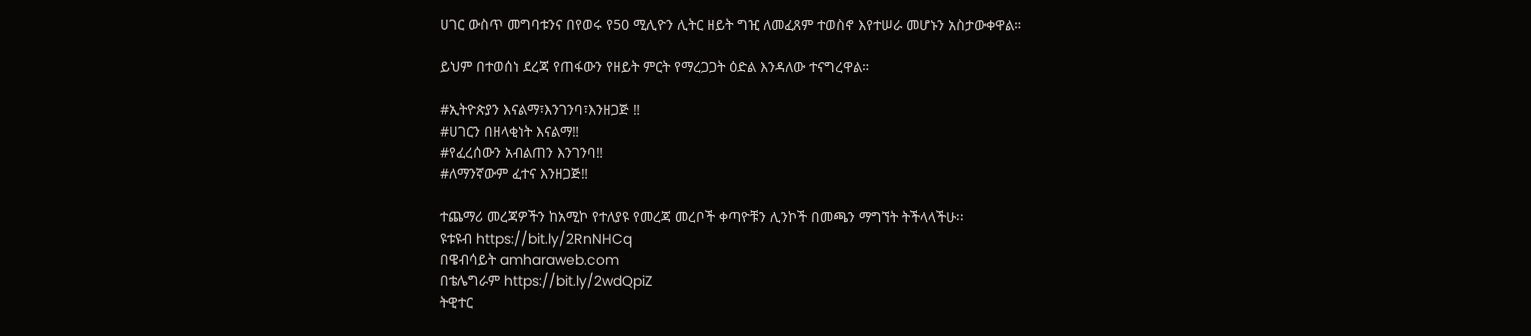ሀገር ውስጥ መግባቱንና በየወሩ የ50 ሚሊዮን ሊትር ዘይት ግዢ ለመፈጸም ተወስኖ እየተሠራ መሆኑን አስታውቀዋል።

ይህም በተወሰነ ደረጃ የጠፋውን የዘይት ምርት የማረጋጋት ዕድል እንዳለው ተናግረዋል።

#ኢትዮጵያን እናልማ፣እንገንባ፣እንዘጋጅ ‼
#ሀገርን በዘላቂነት እናልማ‼
#የፈረሰውን አብልጠን እንገንባ‼
#ለማንኛውም ፈተና እንዘጋጅ‼

ተጨማሪ መረጃዎችን ከአሚኮ የተለያዩ የመረጃ መረቦች ቀጣዮቹን ሊንኮች በመጫን ማግኘት ትችላላችሁ፡፡
ዩቱዩብ https://bit.ly/2RnNHCq
በዌብሳይት amharaweb.com
በቴሌግራም https://bit.ly/2wdQpiZ
ትዊተር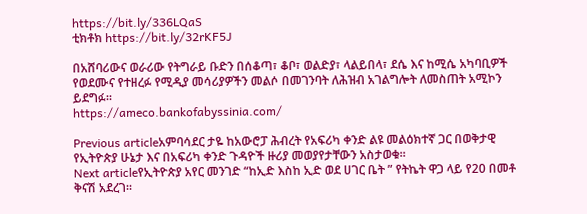https://bit.ly/336LQaS
ቲክቶክ https://bit.ly/32rKF5J

በአሸባሪውና ወራሪው የትግራይ ቡድን በሰቆጣ፣ ቆቦ፣ ወልድያ፣ ላልይበላ፣ ደሴ እና ከሚሴ አካባቢዎች የወደሙና የተዘረፉ የሚዲያ መሳሪያዎችን መልሶ በመገንባት ለሕዝብ አገልግሎት ለመስጠት አሚኮን ይደግፉ።
https://ameco.bankofabyssinia.com/

Previous articleአምባሳደር ታዬ ከአውሮፓ ሕብረት የአፍሪካ ቀንድ ልዩ መልዕክተኛ ጋር በወቅታዊ የኢትዮጵያ ሁኔታ እና በአፍሪካ ቀንድ ጉዳዮች ዙሪያ መወያየታቸውን አስታወቁ።
Next articleየኢትዮጵያ አየር መንገድ “ከኢድ እስከ ኢድ ወደ ሀገር ቤት ” የትኬት ዋጋ ላይ የ20 በመቶ ቅናሽ አደረገ።